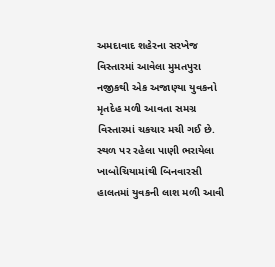અમદાવાદ શહેરના સરખેજ વિસ્તારમાં આવેલા મુમતપુરા નજીકથી એક અજાણ્યા યુવકનો મૃતદેહ મળી આવતા સમગ્ર વિસ્તારમાં ચકચાર મચી ગઈ છે. સ્થળ પર રહેલા પાણી ભરાયેલા ખાબોચિયામાંથી બિનવારસી હાલતમાં યુવકની લાશ મળી આવી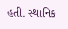હતી. સ્થાનિક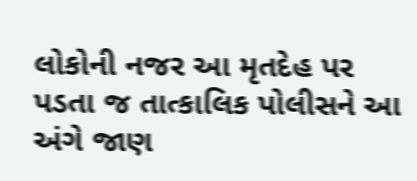લોકોની નજર આ મૃતદેહ પર પડતા જ તાત્કાલિક પોલીસને આ અંગે જાણ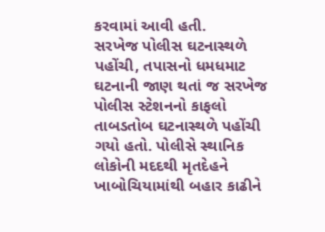કરવામાં આવી હતી.
સરખેજ પોલીસ ઘટનાસ્થળે પહોંચી, તપાસનો ધમધમાટ
ઘટનાની જાણ થતાં જ સરખેજ પોલીસ સ્ટેશનનો કાફલો તાબડતોબ ઘટનાસ્થળે પહોંચી ગયો હતો. પોલીસે સ્થાનિક લોકોની મદદથી મૃતદેહને ખાબોચિયામાંથી બહાર કાઢીને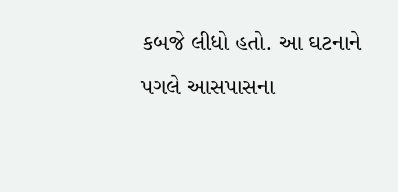કબજે લીધો હતો. આ ઘટનાને પગલે આસપાસના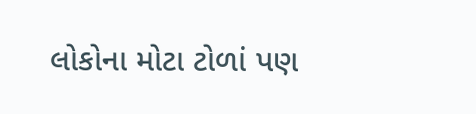લોકોના મોટા ટોળાં પણ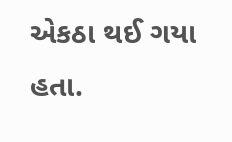એકઠા થઈ ગયા હતા.